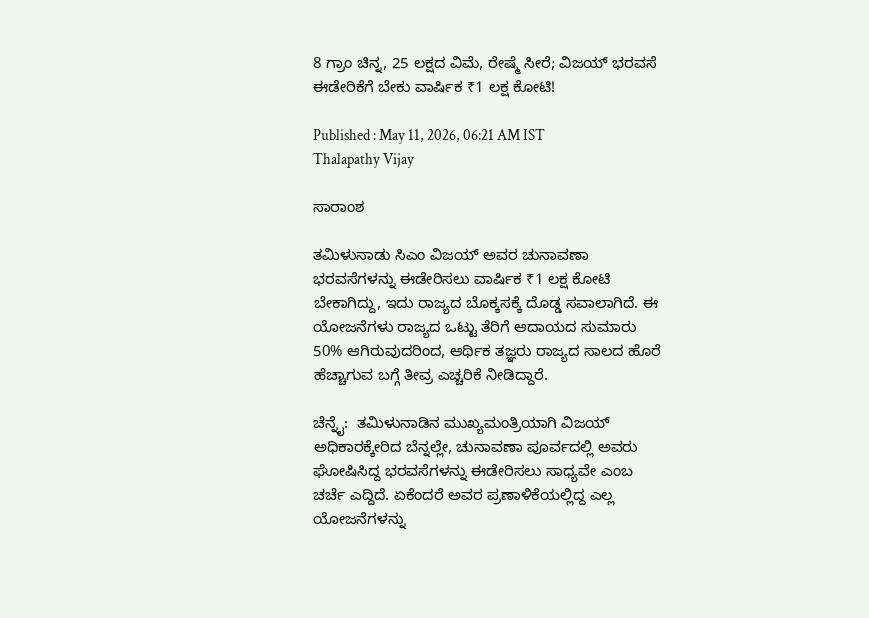8 ಗ್ರಾಂ ಚಿನ್ನ, 25 ಲಕ್ಷದ ವಿಮೆ, ರೇಷ್ಮೆ ಸೀರೆ; ವಿಜಯ್‌ ಭರವಸೆ ಈಡೇರಿಕೆಗೆ ಬೇಕು ವಾರ್ಷಿಕ ₹1 ಲಕ್ಷ ಕೋಟಿ!

Published : May 11, 2026, 06:21 AM IST
Thalapathy Vijay

ಸಾರಾಂಶ

ತಮಿಳುನಾಡು ಸಿಎಂ ವಿಜಯ್ ಅವರ ಚುನಾವಣಾ ಭರವಸೆಗಳನ್ನು ಈಡೇರಿಸಲು ವಾರ್ಷಿಕ ₹1 ಲಕ್ಷ ಕೋಟಿ ಬೇಕಾಗಿದ್ದು, ಇದು ರಾಜ್ಯದ ಬೊಕ್ಕಸಕ್ಕೆ ದೊಡ್ಡ ಸವಾಲಾಗಿದೆ. ಈ ಯೋಜನೆಗಳು ರಾಜ್ಯದ ಒಟ್ಟು ತೆರಿಗೆ ಆದಾಯದ ಸುಮಾರು 50% ಆಗಿರುವುದರಿಂದ, ಆರ್ಥಿಕ ತಜ್ಞರು ರಾಜ್ಯದ ಸಾಲದ ಹೊರೆ ಹೆಚ್ಚಾಗುವ ಬಗ್ಗೆ ತೀವ್ರ ಎಚ್ಚರಿಕೆ ನೀಡಿದ್ದಾರೆ.

ಚೆನ್ನೈ:  ತಮಿಳುನಾಡಿನ ಮುಖ್ಯಮಂತ್ರಿಯಾಗಿ ವಿಜಯ್‌ ಅಧಿಕಾರಕ್ಕೇರಿದ ಬೆನ್ನಲ್ಲೇ, ಚುನಾವಣಾ ಪೂರ್ವದಲ್ಲಿ ಅವರು ಘೋಷಿಸಿದ್ದ ಭರವಸೆಗಳನ್ನು ಈಡೇರಿಸಲು ಸಾಧ್ಯವೇ ಎಂಬ ಚರ್ಚೆ ಎದ್ದಿದೆ. ಏಕೆಂದರೆ ಅವರ ಪ್ರಣಾಳಿಕೆಯಲ್ಲಿದ್ದ ಎಲ್ಲ ಯೋಜನೆಗಳನ್ನು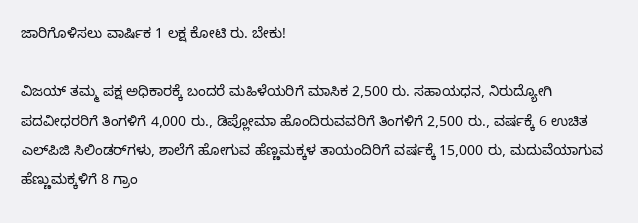ಜಾರಿಗೊಳಿಸಲು ವಾರ್ಷಿಕ 1 ಲಕ್ಷ ಕೋಟಿ ರು. ಬೇಕು!

ವಿಜಯ್‌ ತಮ್ಮ ಪಕ್ಷ ಅಧಿಕಾರಕ್ಕೆ ಬಂದರೆ ಮಹಿಳೆಯರಿಗೆ ಮಾಸಿಕ 2,500 ರು. ಸಹಾಯಧನ, ನಿರುದ್ಯೋಗಿ ಪದವೀಧರರಿಗೆ ತಿಂಗಳಿಗೆ 4,000 ರು., ಡಿಪ್ಲೋಮಾ ಹೊಂದಿರುವವರಿಗೆ ತಿಂಗಳಿಗೆ 2,500 ರು., ವರ್ಷಕ್ಕೆ 6 ಉಚಿತ ಎಲ್‌ಪಿಜಿ ಸಿಲಿಂಡರ್‌ಗಳು, ಶಾಲೆಗೆ ಹೋಗುವ ಹೆಣ್ಣಮಕ್ಕಳ ತಾಯಂದಿರಿಗೆ ವರ್ಷಕ್ಕೆ 15,000 ರು, ಮದುವೆಯಾಗುವ ಹೆಣ್ಣುಮಕ್ಕಳಿಗೆ 8 ಗ್ರಾಂ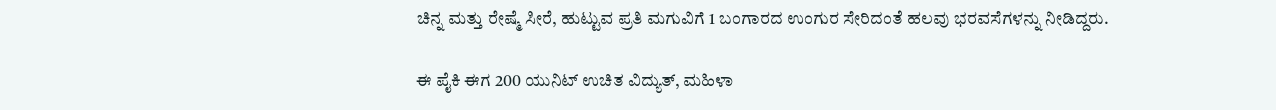ಚಿನ್ನ ಮತ್ತು ರೇಷ್ಮೆ ಸೀರೆ, ಹುಟ್ಟುವ ಪ್ರತಿ ಮಗುವಿಗೆ 1 ಬಂಗಾರದ ಉಂಗುರ ಸೇರಿದಂತೆ ಹಲವು ಭರವಸೆಗಳನ್ನು ನೀಡಿದ್ದರು.

ಈ ಪೈಕಿ ಈಗ 200 ಯುನಿಟ್ ಉಚಿತ ವಿದ್ಯುತ್, ಮಹಿಳಾ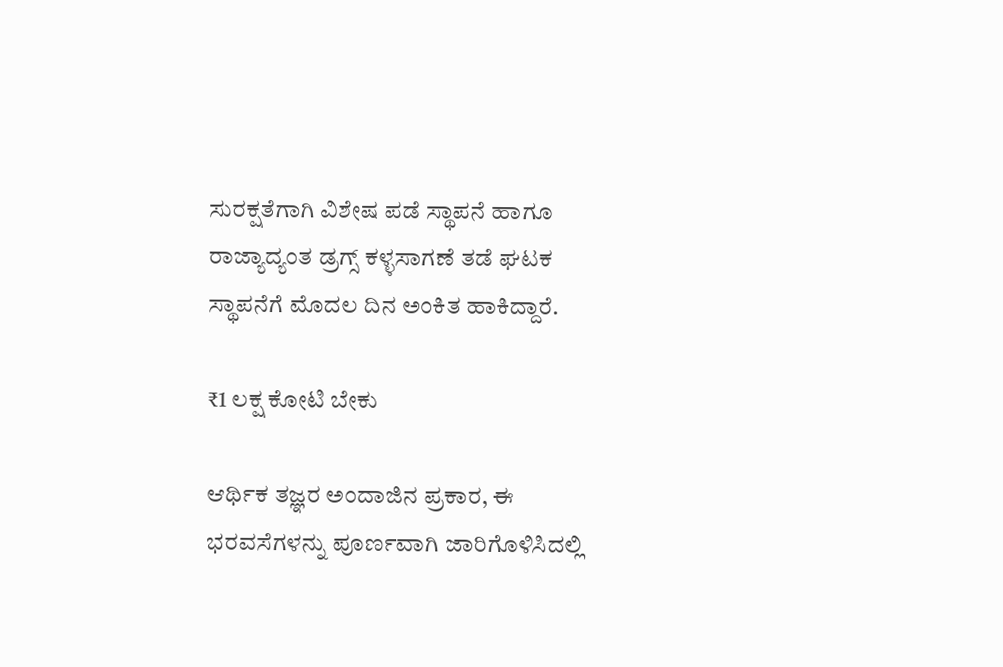ಸುರಕ್ಷತೆಗಾಗಿ ವಿಶೇಷ ಪಡೆ ಸ್ಥಾಪನೆ ಹಾಗೂ ರಾಜ್ಯಾದ್ಯಂತ ಡ್ರಗ್ಸ್‌ ಕಳ್ಳಸಾಗಣೆ ತಡೆ ಘಟಕ ಸ್ಥಾಪನೆಗೆ ಮೊದಲ ದಿನ ಅಂಕಿತ ಹಾಕಿದ್ದಾರೆ.

₹1 ಲಕ್ಷ ಕೋಟಿ ಬೇಕು

ಆರ್ಥಿಕ ತಜ್ಞರ ಅಂದಾಜಿನ ಪ್ರಕಾರ, ಈ ಭರವಸೆಗಳನ್ನು ಪೂರ್ಣವಾಗಿ ಜಾರಿಗೊಳಿಸಿದಲ್ಲಿ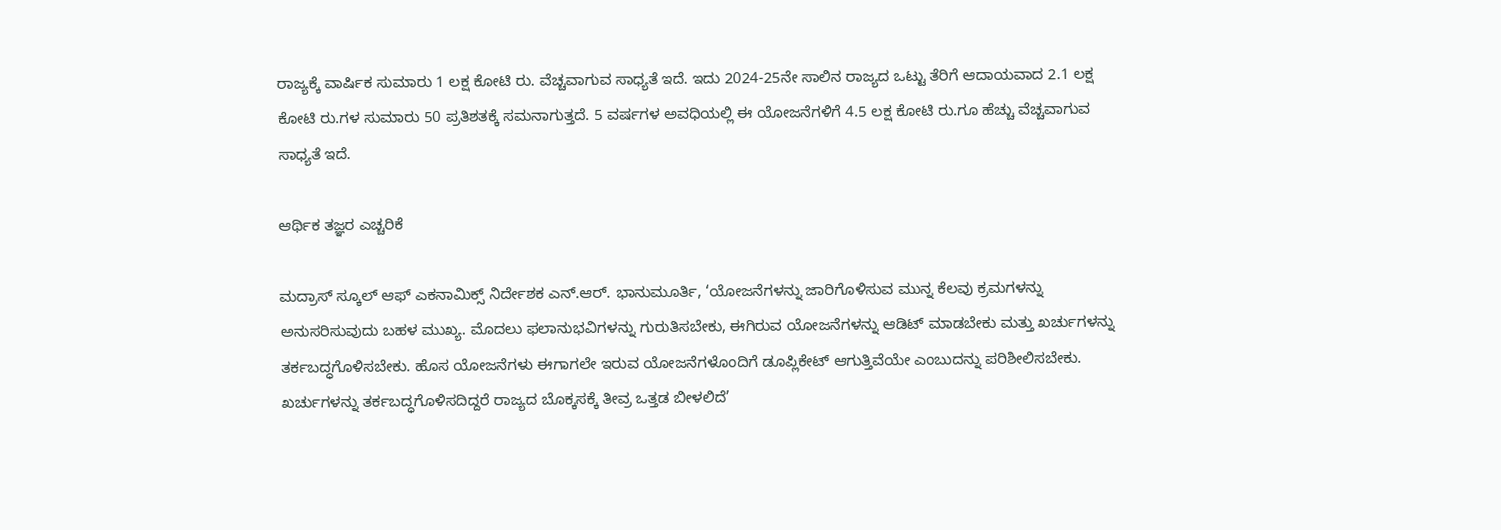ರಾಜ್ಯಕ್ಕೆ ವಾರ್ಷಿಕ ಸುಮಾರು 1 ಲಕ್ಷ ಕೋಟಿ ರು. ವೆಚ್ಚವಾಗುವ ಸಾಧ್ಯತೆ ಇದೆ. ಇದು 2024-25ನೇ ಸಾಲಿನ ರಾಜ್ಯದ ಒಟ್ಟು ತೆರಿಗೆ ಆದಾಯವಾದ 2.1 ಲಕ್ಷ ಕೋಟಿ ರು.ಗಳ ಸುಮಾರು 50 ಪ್ರತಿಶತಕ್ಕೆ ಸಮನಾಗುತ್ತದೆ. 5 ವರ್ಷಗಳ ಅವಧಿಯಲ್ಲಿ ಈ ಯೋಜನೆಗಳಿಗೆ 4.5 ಲಕ್ಷ ಕೋಟಿ ರು.ಗೂ ಹೆಚ್ಚು ವೆಚ್ಚವಾಗುವ ಸಾಧ್ಯತೆ ಇದೆ.

ಆರ್ಥಿಕ ತಜ್ಞರ ಎಚ್ಚರಿಕೆ

ಮದ್ರಾಸ್ ಸ್ಕೂಲ್ ಆಫ್ ಎಕನಾಮಿಕ್ಸ್ ನಿರ್ದೇಶಕ ಎನ್.ಆರ್. ಭಾನುಮೂರ್ತಿ, ‘ಯೋಜನೆಗಳನ್ನು ಜಾರಿಗೊಳಿಸುವ ಮುನ್ನ ಕೆಲವು ಕ್ರಮಗಳನ್ನು ಅನುಸರಿಸುವುದು ಬಹಳ ಮುಖ್ಯ. ಮೊದಲು ಫಲಾನುಭವಿಗಳನ್ನು ಗುರುತಿಸಬೇಕು, ಈಗಿರುವ ಯೋಜನೆಗಳನ್ನು ಆಡಿಟ್ ಮಾಡಬೇಕು ಮತ್ತು ಖರ್ಚುಗಳನ್ನು ತರ್ಕಬದ್ಧಗೊಳಿಸಬೇಕು. ಹೊಸ ಯೋಜನೆಗಳು ಈಗಾಗಲೇ ಇರುವ ಯೋಜನೆಗಳೊಂದಿಗೆ ಡೂಪ್ಲಿಕೇಟ್‌ ಆಗುತ್ತಿವೆಯೇ ಎಂಬುದನ್ನು ಪರಿಶೀಲಿಸಬೇಕು. ಖರ್ಚುಗಳನ್ನು ತರ್ಕಬದ್ಧಗೊಳಿಸದಿದ್ದರೆ ರಾಜ್ಯದ ಬೊಕ್ಕಸಕ್ಕೆ ತೀವ್ರ ಒತ್ತಡ ಬೀಳಲಿದೆ’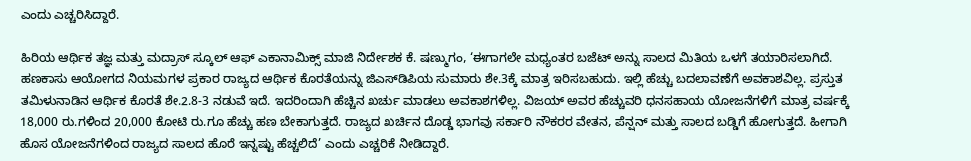ಎಂದು ಎಚ್ಚರಿಸಿದ್ದಾರೆ.

ಹಿರಿಯ ಆರ್ಥಿಕ ತಜ್ಞ ಮತ್ತು ಮದ್ರಾಸ್ ಸ್ಕೂಲ್ ಆಫ್ ಎಕಾನಾಮಿಕ್ಸ್ ಮಾಜಿ ನಿರ್ದೇಶಕ ಕೆ. ಷಣ್ಮುಗಂ, ‘ಈಗಾಗಲೇ ಮಧ್ಯಂತರ ಬಜೆಟ್ ಅನ್ನು ಸಾಲದ ಮಿತಿಯ ಒಳಗೆ ತಯಾರಿಸಲಾಗಿದೆ. ಹಣಕಾಸು ಆಯೋಗದ ನಿಯಮಗಳ ಪ್ರಕಾರ ರಾಜ್ಯದ ಆರ್ಥಿಕ ಕೊರತೆಯನ್ನು ಜಿಎಸ್‌ಡಿಪಿಯ ಸುಮಾರು ಶೇ.3ಕ್ಕೆ ಮಾತ್ರ ಇರಿಸಬಹುದು. ಇಲ್ಲಿ ಹೆಚ್ಚು ಬದಲಾವಣೆಗೆ ಅವಕಾಶವಿಲ್ಲ. ಪ್ರಸ್ತುತ ತಮಿಳುನಾಡಿನ ಆರ್ಥಿಕ ಕೊರತೆ ಶೇ.2.8-3 ನಡುವೆ ಇದೆ. ಇದರಿಂದಾಗಿ ಹೆಚ್ಚಿನ ಖರ್ಚು ಮಾಡಲು ಅವಕಾಶಗಳಿಲ್ಲ. ವಿಜಯ್ ಅವರ ಹೆಚ್ಚುವರಿ ಧನಸಹಾಯ ಯೋಜನೆಗಳಿಗೆ ಮಾತ್ರ ವರ್ಷಕ್ಕೆ 18,000 ರು.ಗಳಿಂದ 20,000 ಕೋಟಿ ರು.ಗೂ ಹೆಚ್ಚು ಹಣ ಬೇಕಾಗುತ್ತದೆ. ರಾಜ್ಯದ ಖರ್ಚಿನ ದೊಡ್ಡ ಭಾಗವು ಸರ್ಕಾರಿ ನೌಕರರ ವೇತನ, ಪೆನ್ಷನ್ ಮತ್ತು ಸಾಲದ ಬಡ್ಡಿಗೆ ಹೋಗುತ್ತದೆ. ಹೀಗಾಗಿ ಹೊಸ ಯೋಜನೆಗಳಿಂದ ರಾಜ್ಯದ ಸಾಲದ ಹೊರೆ ಇನ್ನಷ್ಟು ಹೆಚ್ಚಲಿದೆ’ ಎಂದು ಎಚ್ಚರಿಕೆ ನೀಡಿದ್ದಾರೆ.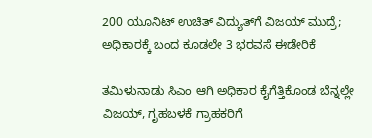200 ಯೂನಿಟ್‌ ಉಚಿತ್‌ ವಿದ್ಯುತ್‌ಗೆ ವಿಜಯ್‌ ಮುದ್ರೆ; ಅಧಿಕಾರಕ್ಕೆ ಬಂದ ಕೂಡಲೇ 3 ಭರವಸೆ ಈಡೇರಿಕೆ

ತಮಿಳುನಾಡು ಸಿಎಂ ಆಗಿ ಅಧಿಕಾರ ಕೈಗೆತ್ತಿಕೊಂಡ ಬೆನ್ನಲ್ಲೇ ವಿಜಯ್‌, ಗೃಹಬಳಕೆ ಗ್ರಾಹಕರಿಗೆ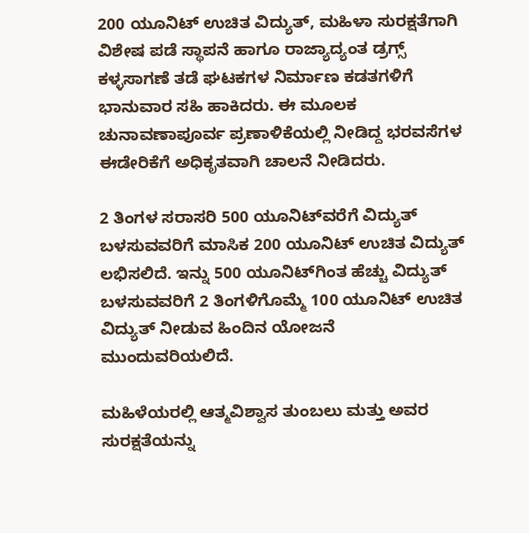200 ಯೂನಿಟ್ ಉಚಿತ ವಿದ್ಯುತ್, ಮಹಿಳಾ ಸುರಕ್ಷತೆಗಾಗಿ ವಿಶೇಷ ಪಡೆ ಸ್ಥಾಪನೆ ಹಾಗೂ ರಾಜ್ಯಾದ್ಯಂತ ಡ್ರಗ್ಸ್‌ ಕಳ್ಳಸಾಗಣೆ ತಡೆ ಘಟಕಗಳ ನಿರ್ಮಾಣ ಕಡತಗಳಿಗೆ ಭಾನುವಾರ ಸಹಿ ಹಾಕಿದರು. ಈ ಮೂಲಕ ಚುನಾವಣಾಪೂರ್ವ ಪ್ರಣಾಳಿಕೆಯಲ್ಲಿ ನೀಡಿದ್ದ ಭರವಸೆಗಳ ಈಡೇರಿಕೆಗೆ ಅಧಿಕೃತವಾಗಿ ಚಾಲನೆ ನೀಡಿದರು.

2 ತಿಂಗಳ ಸರಾಸರಿ 500 ಯೂನಿಟ್‌ವರೆಗೆ ವಿದ್ಯುತ್‌ ಬಳಸುವವರಿಗೆ ಮಾಸಿಕ 200 ಯೂನಿಟ್‌ ಉಚಿತ ವಿದ್ಯುತ್‌ ಲಭಿಸಲಿದೆ. ಇನ್ನು 500 ಯೂನಿಟ್‌ಗಿಂತ ಹೆಚ್ಚು ವಿದ್ಯುತ್ ಬಳಸುವವರಿಗೆ 2 ತಿಂಗಳಿಗೊಮ್ಮೆ 100 ಯೂನಿಟ್‌ ಉಚಿತ ವಿದ್ಯುತ್ ನೀಡುವ ಹಿಂದಿನ ಯೋಜನೆ ಮುಂದುವರಿಯಲಿದೆ.

ಮಹಿಳೆಯರಲ್ಲಿ ಆತ್ಮವಿಶ್ವಾಸ ತುಂಬಲು ಮತ್ತು ಅವರ ಸುರಕ್ಷತೆಯನ್ನು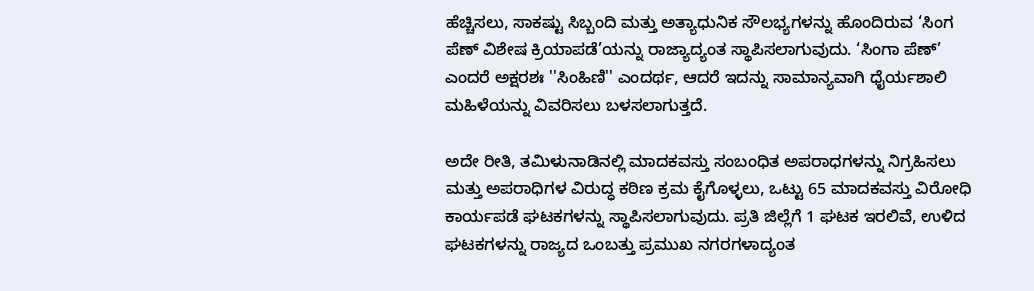ಹೆಚ್ಚಿಸಲು, ಸಾಕಷ್ಟು ಸಿಬ್ಬಂದಿ ಮತ್ತು ಅತ್ಯಾಧುನಿಕ ಸೌಲಭ್ಯಗಳನ್ನು ಹೊಂದಿರುವ ‘ಸಿಂಗ ಪೆಣ್‌ ವಿಶೇಷ ಕ್ರಿಯಾಪಡೆ’ಯನ್ನು ರಾಜ್ಯಾದ್ಯಂತ ಸ್ಥಾಪಿಸಲಾಗುವುದು. ‘ಸಿಂಗಾ ಪೆಣ್‌’ ಎಂದರೆ ಅಕ್ಷರಶಃ ''ಸಿಂಹಿಣಿ'' ಎಂದರ್ಥ, ಆದರೆ ಇದನ್ನು ಸಾಮಾನ್ಯವಾಗಿ ಧೈರ್ಯಶಾಲಿ ಮಹಿಳೆಯನ್ನು ವಿವರಿಸಲು ಬಳಸಲಾಗುತ್ತದೆ.

ಅದೇ ರೀತಿ, ತಮಿಳುನಾಡಿನಲ್ಲಿ ಮಾದಕವಸ್ತು ಸಂಬಂಧಿತ ಅಪರಾಧಗಳನ್ನು ನಿಗ್ರಹಿಸಲು ಮತ್ತು ಅಪರಾಧಿಗಳ ವಿರುದ್ಧ ಕಠಿಣ ಕ್ರಮ ಕೈಗೊಳ್ಳಲು, ಒಟ್ಟು 65 ಮಾದಕವಸ್ತು ವಿರೋಧಿ ಕಾರ್ಯಪಡೆ ಘಟಕಗಳನ್ನು ಸ್ಥಾಪಿಸಲಾಗುವುದು. ಪ್ರತಿ ಜಿಲ್ಲೆಗೆ 1 ಘಟಕ ಇರಲಿವೆ, ಉಳಿದ ಘಟಕಗಳನ್ನು ರಾಜ್ಯದ ಒಂಬತ್ತು ಪ್ರಮುಖ ನಗರಗಳಾದ್ಯಂತ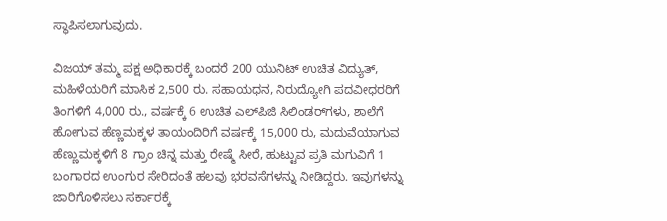ಸ್ಥಾಪಿಸಲಾಗುವುದು.

ವಿಜಯ್‌ ತಮ್ಮ ಪಕ್ಷ ಅಧಿಕಾರಕ್ಕೆ ಬಂದರೆ 200 ಯುನಿಟ್ ಉಚಿತ ವಿದ್ಯುತ್, ಮಹಿಳೆಯರಿಗೆ ಮಾಸಿಕ 2,500 ರು. ಸಹಾಯಧನ, ನಿರುದ್ಯೋಗಿ ಪದವೀಧರರಿಗೆ ತಿಂಗಳಿಗೆ 4,000 ರು., ವರ್ಷಕ್ಕೆ 6 ಉಚಿತ ಎಲ್‌ಪಿಜಿ ಸಿಲಿಂಡರ್‌ಗಳು, ಶಾಲೆಗೆ ಹೋಗುವ ಹೆಣ್ಣಮಕ್ಕಳ ತಾಯಂದಿರಿಗೆ ವರ್ಷಕ್ಕೆ 15,000 ರು, ಮದುವೆಯಾಗುವ ಹೆಣ್ಣುಮಕ್ಕಳಿಗೆ 8 ಗ್ರಾಂ ಚಿನ್ನ ಮತ್ತು ರೇಷ್ಮೆ ಸೀರೆ, ಹುಟ್ಟುವ ಪ್ರತಿ ಮಗುವಿಗೆ 1 ಬಂಗಾರದ ಉಂಗುರ ಸೇರಿದಂತೆ ಹಲವು ಭರವಸೆಗಳನ್ನು ನೀಡಿದ್ದರು. ಇವುಗಳನ್ನು ಜಾರಿಗೊಳಿಸಲು ಸರ್ಕಾರಕ್ಕೆ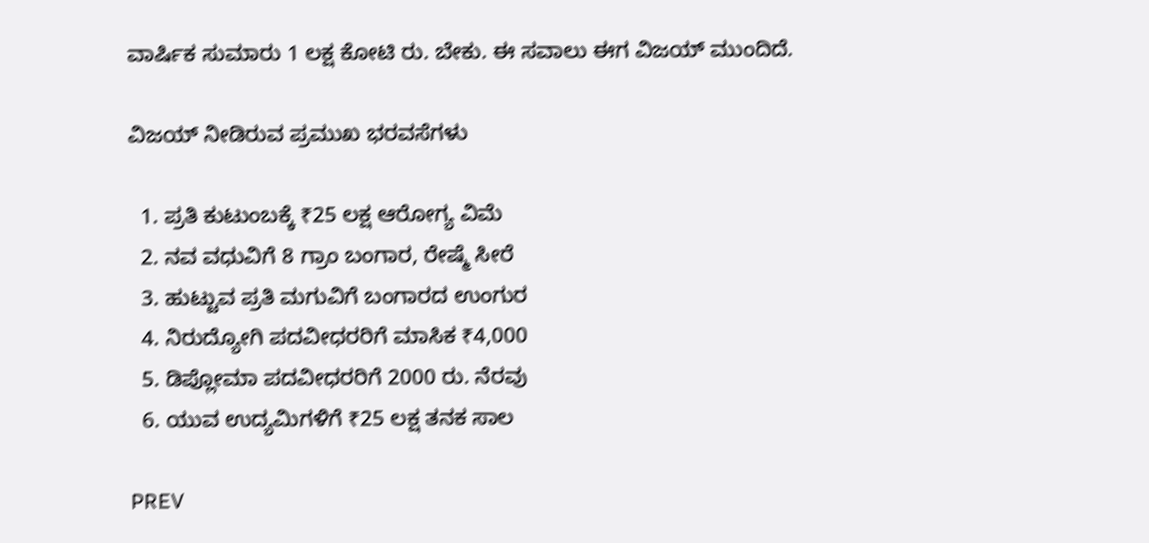ವಾರ್ಷಿಕ ಸುಮಾರು 1 ಲಕ್ಷ ಕೋಟಿ ರು. ಬೇಕು. ಈ ಸವಾಲು ಈಗ ವಿಜಯ್‌ ಮುಂದಿದೆ.

ವಿಜಯ್ ನೀಡಿರುವ ಪ್ರಮುಖ ಭರವಸೆಗಳು

  1. ಪ್ರತಿ ಕುಟುಂಬಕ್ಕೆ ₹25 ಲಕ್ಷ ಆರೋಗ್ಯ ವಿಮೆ
  2. ನವ ವಧುವಿಗೆ 8 ಗ್ರಾಂ ಬಂಗಾರ, ರೇಷ್ಮೆ ಸೀರೆ
  3. ಹುಟ್ಟುವ ಪ್ರತಿ ಮಗುವಿಗೆ ಬಂಗಾರದ ಉಂಗುರ
  4. ನಿರುದ್ಯೋಗಿ ಪದವೀಧರರಿಗೆ ಮಾಸಿಕ ₹4,000
  5. ಡಿಪ್ಲೋಮಾ ಪದವೀಧರರಿಗೆ 2000 ರು. ನೆರವು
  6. ಯುವ ಉದ್ಯಮಿಗಳಿಗೆ ₹25 ಲಕ್ಷ ತನಕ ಸಾಲ

PREV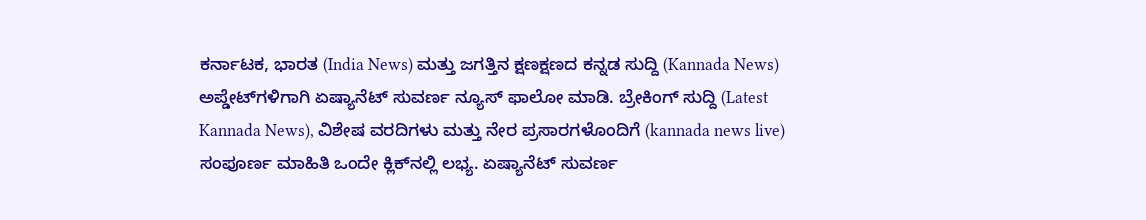ಕರ್ನಾಟಕ, ಭಾರತ (India News) ಮತ್ತು ಜಗತ್ತಿನ ಕ್ಷಣಕ್ಷಣದ ಕನ್ನಡ ಸುದ್ದಿ (Kannada News) ಅಪ್ಡೇಟ್‌ಗಳಿಗಾಗಿ ಏಷ್ಯಾನೆಟ್ ಸುವರ್ಣ ನ್ಯೂಸ್‌ ಫಾಲೋ ಮಾಡಿ. ಬ್ರೇಕಿಂಗ್ ಸುದ್ದಿ (Latest Kannada News), ವಿಶೇಷ ವರದಿಗಳು ಮತ್ತು ನೇರ ಪ್ರಸಾರಗಳೊಂದಿಗೆ (kannada news live) ಸಂಪೂರ್ಣ ಮಾಹಿತಿ ಒಂದೇ ಕ್ಲಿಕ್‌ನಲ್ಲಿ ಲಭ್ಯ. ಏಷ್ಯಾನೆಟ್ ಸುವರ್ಣ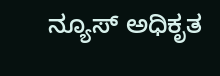ನ್ಯೂಸ್ ಅಧಿಕೃತ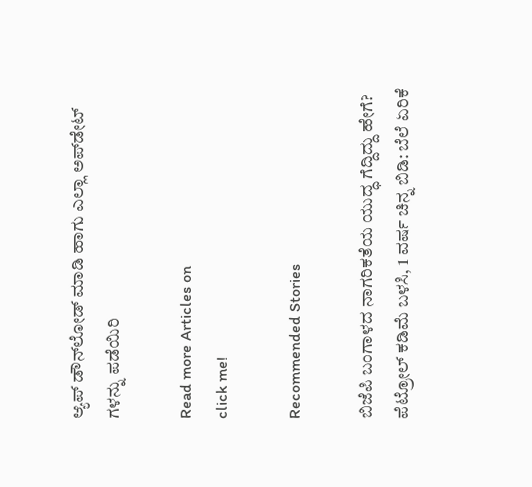ಆ್ಯಪ್ ಡೌನ್‌ಲೋಡ್ ಮಾಡಿ ಹಾಗು ಎಲ್ಲಾ ಅಪ್‌ಡೇಟ್ ಗಳನ್ನು ಪಡೆಯಿರಿ

Read more Articles on
click me!

Recommended Stories

ಬಿಜೆಪಿ ಬಂಗಾಳದ ನಾಗರಿಕತೆಯ ಯುದ್ಧ ಗೆದ್ದಿದ್ದು ಹೇಗೆ?
ಪೆಟ್ರೋಲ್‌ ಕಡಿಮೆ ಬಳಸಿ, 1 ವರ್ಷ ಚಿನ್ನ ಬಿಡಿ: ಬೆಲೆ ಏರಿಕೆ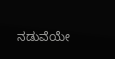ನಡುವೆಯೇ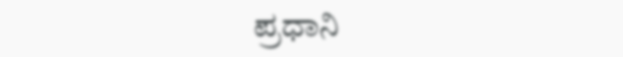ಪ್ರಧಾನಿ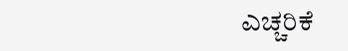ಎಚ್ಚರಿಕೆ